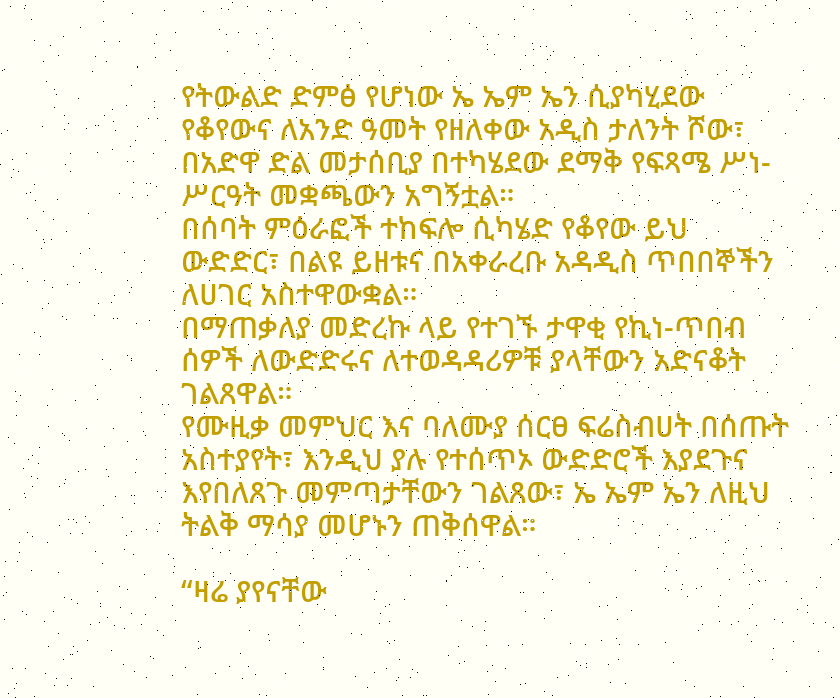የትውልድ ድምፅ የሆነው ኤ ኤም ኤን ሲያካሂደው የቆየውና ለአንድ ዓመት የዘለቀው አዲስ ታለንት ሾው፣ በአድዋ ድል መታሰቢያ በተካሄደው ደማቅ የፍጻሜ ሥነ-ሥርዓት መቋጫውን አግኝቷል።
በሰባት ምዕራፎች ተከፍሎ ሲካሄድ የቆየው ይህ ውድድር፣ በልዩ ይዘቱና በአቀራረቡ አዳዲስ ጥበበኞችን ለሀገር አስተዋውቋል።
በማጠቃለያ መድረኩ ላይ የተገኙ ታዋቂ የኪነ-ጥበብ ሰዎች ለውድድሩና ለተወዳዳሪዎቹ ያላቸውን አድናቆት ገልጸዋል።
የሙዚቃ መምህር እና ባለሙያ ሰርፀ ፍሬስብሀት በሰጡት አስተያየት፣ እንዲህ ያሉ የተሰጥኦ ውድድሮች እያደጉና እየበለጸጉ መምጣታቸውን ገልጸው፣ ኤ ኤም ኤን ለዚህ ትልቅ ማሳያ መሆኑን ጠቅሰዋል።

“ዛሬ ያየናቸው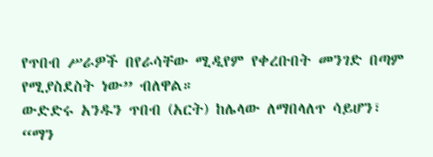የጥበብ ሥራዎች በየራሳቸው ሚዲየም የቀረቡበት መንገድ በጣም የሚያስደስት ነው” ብለዋል።
ውድድሩ አንዱን ጥበብ (አርት) ከሌላው ለማበላለጥ ሳይሆን፣ “ማን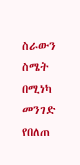ስራውን ስሜት በሚነካ መንገድ የበለጠ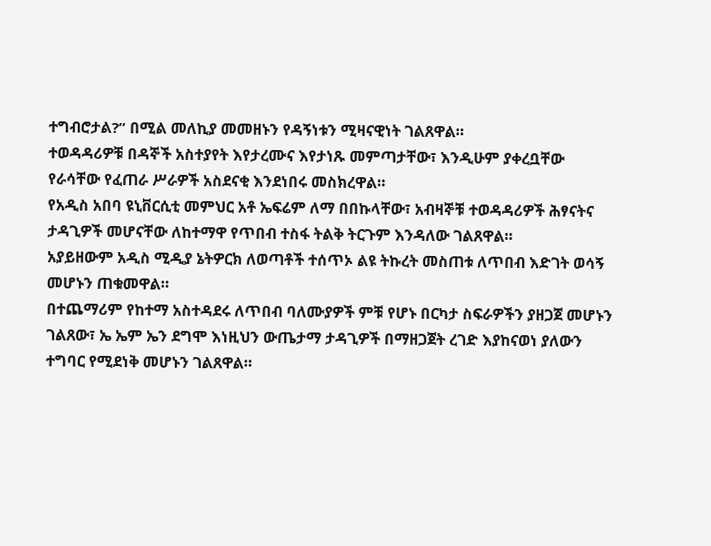ተግብሮታል?” በሚል መለኪያ መመዘኑን የዳኝነቱን ሚዛናዊነት ገልጸዋል።
ተወዳዳሪዎቹ በዳኞች አስተያየት እየታረሙና እየታነጹ መምጣታቸው፣ እንዲሁም ያቀረቧቸው የራሳቸው የፈጠራ ሥራዎች አስደናቂ እንደነበሩ መስክረዋል።
የአዲስ አበባ ዩኒቨርሲቲ መምህር አቶ ኤፍሬም ለማ በበኩላቸው፣ አብዛኞቹ ተወዳዳሪዎች ሕፃናትና ታዳጊዎች መሆናቸው ለከተማዋ የጥበብ ተስፋ ትልቅ ትርጉም እንዳለው ገልጸዋል።
አያይዘውም አዲስ ሚዲያ ኔትዎርክ ለወጣቶች ተሰጥኦ ልዩ ትኩረት መስጠቱ ለጥበብ እድገት ወሳኝ መሆኑን ጠቁመዋል።
በተጨማሪም የከተማ አስተዳደሩ ለጥበብ ባለሙያዎች ምቹ የሆኑ በርካታ ስፍራዎችን ያዘጋጀ መሆኑን ገልጸው፣ ኤ ኤም ኤን ደግሞ እነዚህን ውጤታማ ታዳጊዎች በማዘጋጀት ረገድ እያከናወነ ያለውን ተግባር የሚደነቅ መሆኑን ገልጸዋል።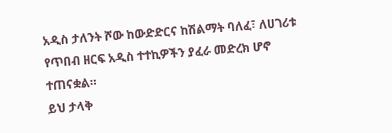አዲስ ታለንት ሾው ከውድድርና ከሽልማት ባለፈ፣ ለሀገሪቱ የጥበብ ዘርፍ አዲስ ተተኪዎችን ያፈራ መድረክ ሆኖ ተጠናቋል።
ይህ ታላቅ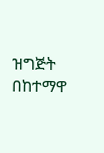ዝግጅት በከተማዋ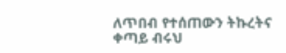ለጥበብ የተሰጠውን ትኩረትና ቀጣይ ብሩህ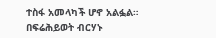ተስፋ አመላካች ሆኖ አልፏል።
በፍሬሕይወት ብርሃኑ